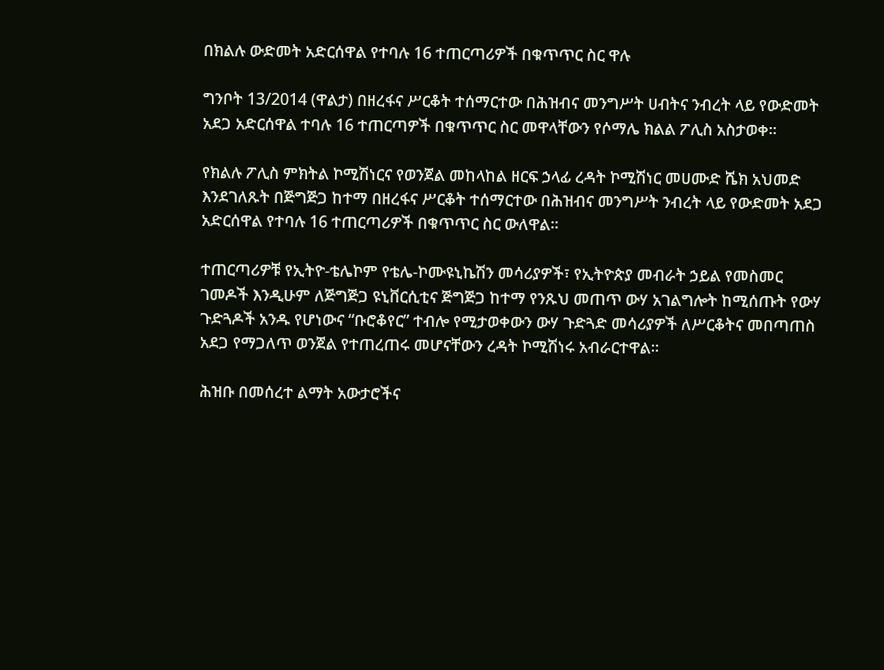በክልሉ ውድመት አድርሰዋል የተባሉ 16 ተጠርጣሪዎች በቁጥጥር ስር ዋሉ

ግንቦት 13/2014 (ዋልታ) በዘረፋና ሥርቆት ተሰማርተው በሕዝብና መንግሥት ሀብትና ንብረት ላይ የውድመት አደጋ አድርሰዋል ተባሉ 16 ተጠርጣዎች በቁጥጥር ስር መዋላቸውን የሶማሌ ክልል ፖሊስ አስታወቀ፡፡

የክልሉ ፖሊስ ምክትል ኮሚሽነርና የወንጀል መከላከል ዘርፍ ኃላፊ ረዳት ኮሚሽነር መሀሙድ ሼክ አህመድ እንደገለጹት በጅግጅጋ ከተማ በዘረፋና ሥርቆት ተሰማርተው በሕዝብና መንግሥት ንብረት ላይ የውድመት አደጋ አድርሰዋል የተባሉ 16 ተጠርጣሪዎች በቁጥጥር ስር ውለዋል።

ተጠርጣሪዎቹ የኢትዮ-ቴሌኮም የቴሌ-ኮሙዩኒኬሽን መሳሪያዎች፣ የኢትዮጵያ መብራት ኃይል የመስመር ገመዶች እንዲሁም ለጅግጅጋ ዩኒቨርሲቲና ጅግጅጋ ከተማ የንጹህ መጠጥ ውሃ አገልግሎት ከሚሰጡት የውሃ ጉድጓዶች አንዱ የሆነውና “ቡሮቆየር” ተብሎ የሚታወቀውን ውሃ ጉድጓድ መሳሪያዎች ለሥርቆትና መበጣጠስ አደጋ የማጋለጥ ወንጀል የተጠረጠሩ መሆናቸውን ረዳት ኮሚሽነሩ አብራርተዋል።

ሕዝቡ በመሰረተ ልማት አውታሮችና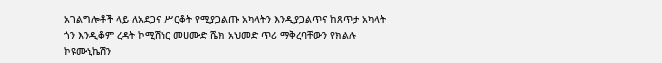አገልግሎቶች ላይ ለአደጋና ሥርቆት የሚያጋልጡ አካላትን እንዲያጋልጥና ከጸጥታ አካላት ጎን እንዲቆም ረዳት ኮሚሽነር መሀሙድ ሼክ አህመድ ጥሪ ማቅረባቸውን የክልሉ ኮዩሙኒኬሽን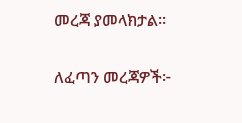መረጃ ያመላክታል፡፡

ለፈጣን መረጃዎች፦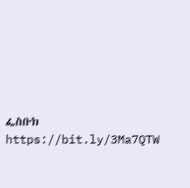ፌስቡክ https://bit.ly/3Ma7QTW